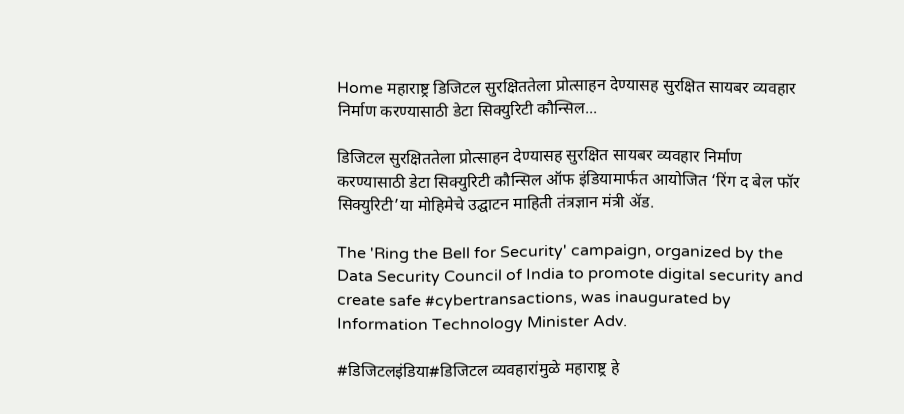Home महाराष्ट्र डिजिटल सुरक्षिततेला प्रोत्साहन देण्यासह सुरक्षित सायबर व्यवहार निर्माण करण्यासाठी डेटा सिक्युरिटी कौन्सिल...

डिजिटल सुरक्षिततेला प्रोत्साहन देण्यासह सुरक्षित सायबर व्यवहार निर्माण करण्यासाठी डेटा सिक्युरिटी कौन्सिल ऑफ इंडियामार्फत आयोजित ‘रिंग द बेल फॉर सिक्युरिटी’या मोहिमेचे उद्घाटन माहिती तंत्रज्ञान मंत्री ॲड.

The 'Ring the Bell for Security' campaign, organized by the Data Security Council of India to promote digital security and create safe #cybertransactions, was inaugurated by Information Technology Minister Adv.

#डिजिटलइंडिया#डिजिटल व्यवहारांमुळे महाराष्ट्र हे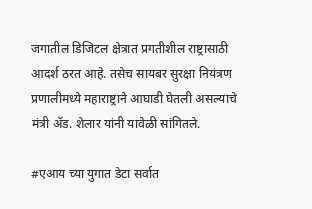जगातील डिजिटल क्षेत्रात प्रगतीशील राष्ट्रासाठी आदर्श ठरत आहे. तसेच सायबर सुरक्षा नियंत्रण प्रणालीमध्ये महाराष्ट्राने आघाडी घेतली असल्याचे मंत्री ॲड. शेलार यांनी यावेळी सांगितले.

#एआय च्या युगात डेटा सर्वात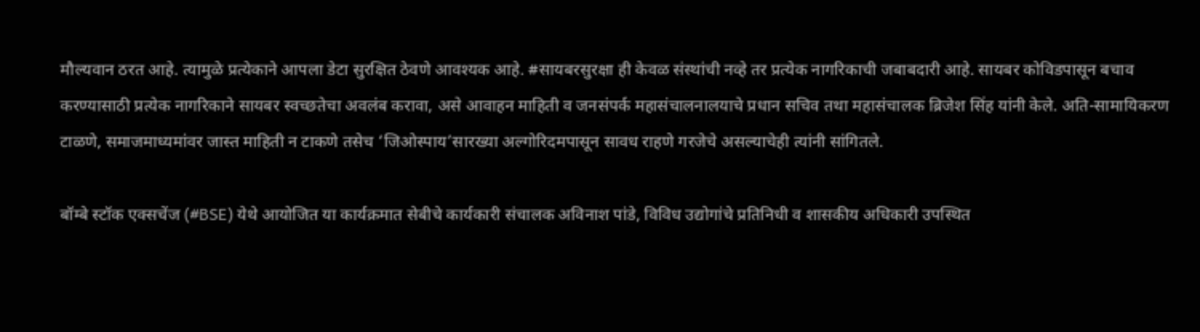मौल्यवान ठरत आहे. त्यामुळे प्रत्येकाने आपला डेटा सुरक्षित ठेवणे आवश्यक आहे. #सायबरसुरक्षा ही केवळ संस्थांची नव्हे तर प्रत्येक नागरिकाची जबाबदारी आहे. सायबर कोविडपासून बचाव करण्यासाठी प्रत्येक नागरिकाने सायबर स्वच्छतेचा अवलंब करावा, असे आवाहन माहिती व जनसंपर्क महासंचालनालयाचे प्रधान सचिव तथा महासंचालक ब्रिजेश सिंह यांनी केले. अति-सामायिकरण टाळणे, समाजमाध्यमांवर जास्त माहिती न टाकणे तसेच ‘जिओस्पाय’सारख्या अल्गोरिदमपासून सावध राहणे गरजेचे असल्याचेही त्यांनी सांगितले.

बॉम्बे स्टॉक एक्सचेंज (#BSE) येथे आयोजित या कार्यक्रमात सेबीचे कार्यकारी संचालक अविनाश पांडे, विविध उद्योगांचे प्रतिनिधी व शासकीय अधिकारी उपस्थित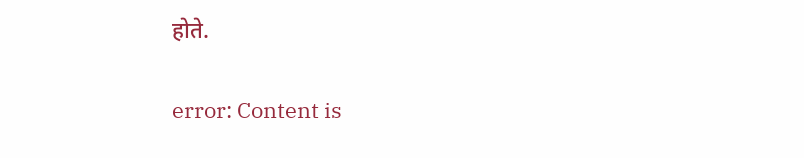होते.

error: Content is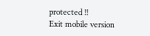protected !!
Exit mobile version